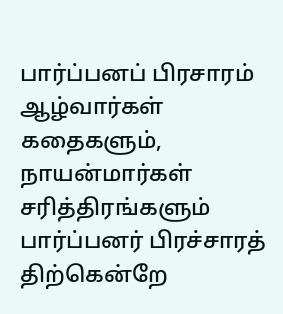பார்ப்பனப் பிரசாரம்
ஆழ்வார்கள் கதைகளும், நாயன்மார்கள் சரித்திரங்களும் பார்ப்பனர் பிரச்சாரத் திற்கென்றே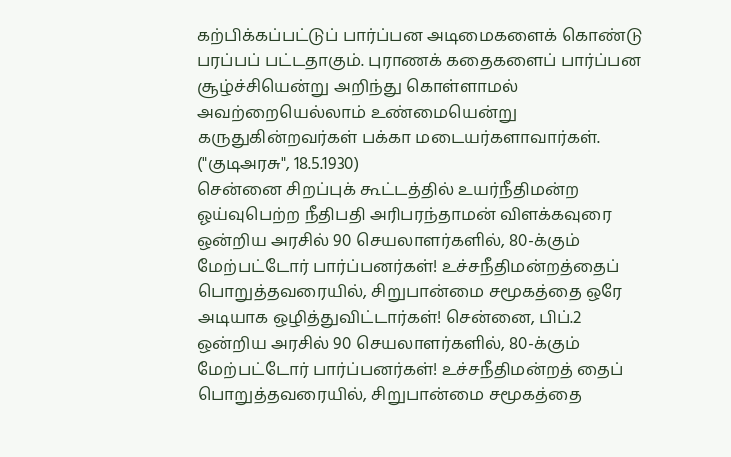கற்பிக்கப்பட்டுப் பார்ப்பன அடிமைகளைக் கொண்டு பரப்பப் பட்டதாகும். புராணக் கதைகளைப் பார்ப்பன சூழ்ச்சியென்று அறிந்து கொள்ளாமல் அவற்றையெல்லாம் உண்மையென்று கருதுகின்றவர்கள் பக்கா மடையர்களாவார்கள். ("குடிஅரசு", 18.5.1930)
சென்னை சிறப்புக் கூட்டத்தில் உயர்நீதிமன்ற ஓய்வுபெற்ற நீதிபதி அரிபரந்தாமன் விளக்கவுரை
ஒன்றிய அரசில் 90 செயலாளர்களில், 80-க்கும் மேற்பட்டோர் பார்ப்பனர்கள்! உச்சநீதிமன்றத்தைப் பொறுத்தவரையில், சிறுபான்மை சமூகத்தை ஒரே அடியாக ஒழித்துவிட்டார்கள்! சென்னை, பிப்.2 ஒன்றிய அரசில் 90 செயலாளர்களில், 80-க்கும் மேற்பட்டோர் பார்ப்பனர்கள்! உச்சநீதிமன்றத் தைப் பொறுத்தவரையில், சிறுபான்மை சமூகத்தை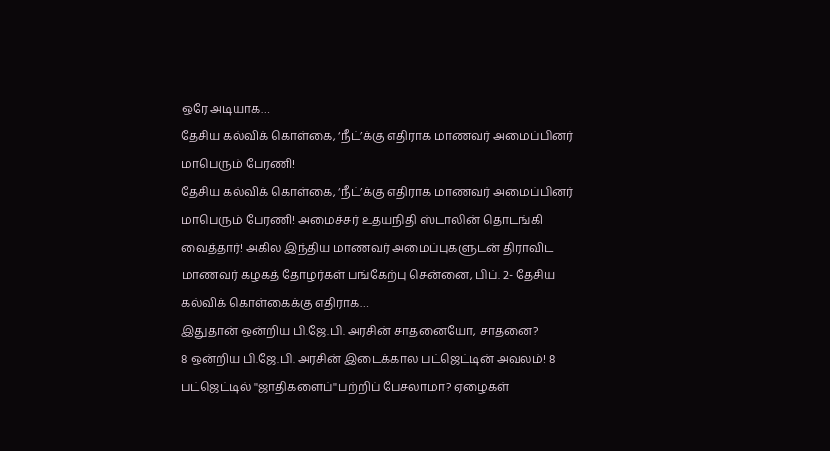ஒரே அடியாக…
தேசிய கல்விக் கொள்கை, ‘நீட்’க்கு எதிராக மாணவர் அமைப்பினர் மாபெரும் பேரணி!
தேசிய கல்விக் கொள்கை, ‘நீட்’க்கு எதிராக மாணவர் அமைப்பினர் மாபெரும் பேரணி! அமைச்சர் உதயநிதி ஸ்டாலின் தொடங்கி வைத்தார்! அகில இந்திய மாணவர் அமைப்புகளுடன் திராவிட மாணவர் கழகத் தோழர்கள் பங்கேற்பு சென்னை, பிப். 2- தேசிய கல்விக் கொள்கைக்கு எதிராக…
இதுதான் ஒன்றிய பி.ஜே.பி. அரசின் சாதனையோ, சாதனை?
8 ஒன்றிய பி.ஜே.பி. அரசின் இடைக்கால பட்ஜெட்டின் அவலம்! 8 பட்ஜெட்டில் ''ஜாதிகளைப்''பற்றிப் பேசலாமா? ஏழைகள்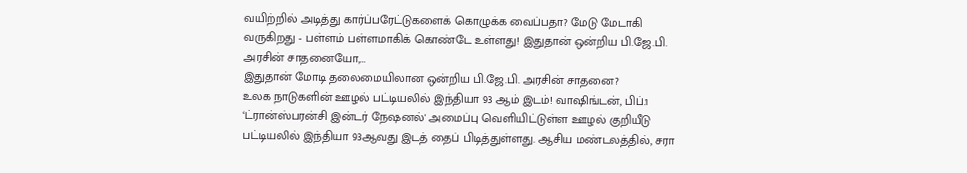வயிற்றில் அடித்து கார்ப்பரேட்டுகளைக் கொழுக்க வைப்பதா? மேடு மேடாகி வருகிறது - பள்ளம் பள்ளமாகிக் கொண்டே உள்ளது! இதுதான் ஒன்றிய பி.ஜே.பி. அரசின் சாதனையோ,…
இதுதான் மோடி தலைமையிலான ஒன்றிய பி.ஜே.பி. அரசின் சாதனை?
உலக நாடுகளின் ஊழல் பட்டியலில் இந்தியா 93 ஆம் இடம்! வாஷிங்டன், பிப்.1 ‘ட்ரான்ஸ்பரன்சி இன்டர் நேஷனல்' அமைப்பு வெளியிட்டுள்ள ஊழல் குறியீடு பட்டியலில் இந்தியா 93ஆவது இடத் தைப் பிடித்துள்ளது. ஆசிய மண்டலத்தில், சரா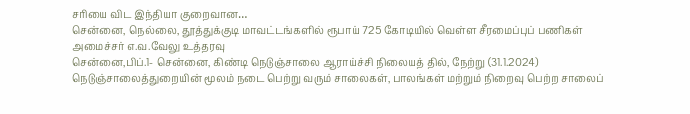சரியை விட இந்தியா குறைவான…
சென்னை, நெல்லை, தூத்துக்குடி மாவட்டங்களில் ரூபாய் 725 கோடியில் வெள்ள சீரமைப்புப் பணிகள் அமைச்சர் எ.வ.வேலு உத்தரவு
சென்னை,பிப்.1- சென்னை, கிண்டி நெடுஞ்சாலை ஆராய்ச்சி நிலையத் தில், நேற்று (31.1.2024) நெடுஞ்சாலைத்துறையின் மூலம் நடை பெற்று வரும் சாலைகள், பாலங்கள் மற்றும் நிறைவு பெற்ற சாலைப்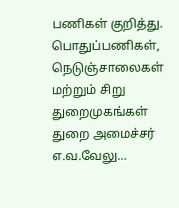பணிகள் குறித்து. பொதுப்பணிகள், நெடுஞ்சாலைகள் மற்றும் சிறு துறைமுகங்கள் துறை அமைச்சர் எ.வ.வேலு…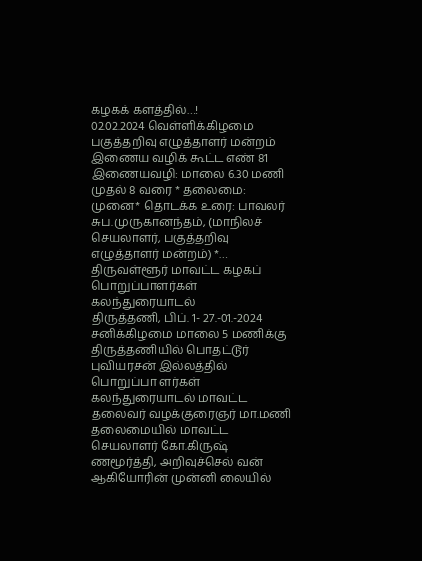கழகக் களத்தில்…!
02.02.2024 வெள்ளிக்கிழமை பகுத்தறிவு எழுத்தாளர் மன்றம் இணைய வழிக் கூட்ட எண் 81 இணையவழி: மாலை 6.30 மணி முதல் 8 வரை * தலைமை: முனை* தொடக்க உரை: பாவலர் சுப.முருகானந்தம், (மாநிலச் செயலாளர், பகுத்தறிவு எழுத்தாளர் மன்றம்) *…
திருவள்ளூர் மாவட்ட கழகப் பொறுப்பாளர்கள் கலந்துரையாடல்
திருத்தணி, பிப். 1- 27.-01.-2024 சனிக்கிழமை மாலை 5 மணிக்கு திருத்தணியில் பொதட்டூர் புவியரசன் இல்லத்தில் பொறுப்பா ளர்கள் கலந்துரையாடல் மாவட்ட தலைவர் வழக்குரைஞர் மா.மணி தலைமையில் மாவட்ட செயலாளர் கோ.கிருஷ் ணமூர்த்தி, அறிவுச்செல் வன் ஆகியோரின் முன்னி லையில்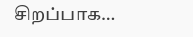சிறப்பாக…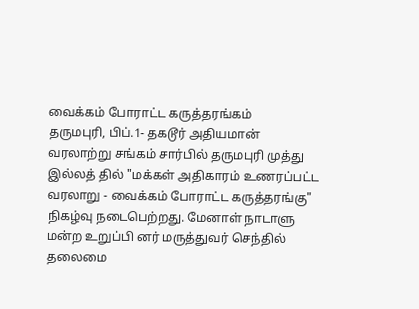வைக்கம் போராட்ட கருத்தரங்கம்
தருமபுரி, பிப்.1- தகடூர் அதியமான் வரலாற்று சங்கம் சார்பில் தருமபுரி முத்து இல்லத் தில் "மக்கள் அதிகாரம் உணரப்பட்ட வரலாறு - வைக்கம் போராட்ட கருத்தரங்கு" நிகழ்வு நடைபெற்றது. மேனாள் நாடாளு மன்ற உறுப்பி னர் மருத்துவர் செந்தில் தலைமை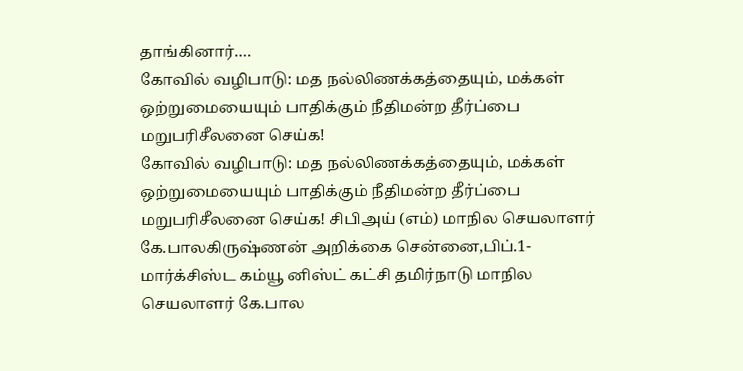தாங்கினார்.…
கோவில் வழிபாடு: மத நல்லிணக்கத்தையும், மக்கள் ஒற்றுமையையும் பாதிக்கும் நீதிமன்ற தீர்ப்பை மறுபரிசீலனை செய்க!
கோவில் வழிபாடு: மத நல்லிணக்கத்தையும், மக்கள் ஒற்றுமையையும் பாதிக்கும் நீதிமன்ற தீர்ப்பை மறுபரிசீலனை செய்க! சிபிஅய் (எம்) மாநில செயலாளர் கே.பாலகிருஷ்ணன் அறிக்கை சென்னை,பிப்.1- மார்க்சிஸ்ட கம்யூ னிஸ்ட் கட்சி தமிர்நாடு மாநில செயலாளர் கே.பால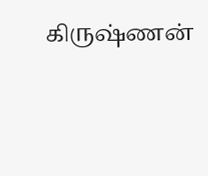கிருஷ்ணன்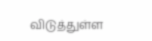விடுத்துள்ள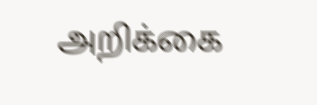அறிக்கை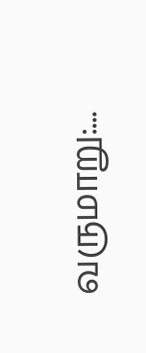வருமாறு:…